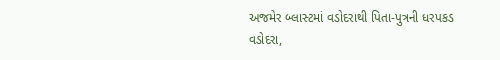અજમેર બ્લાસ્ટમાં વડોદરાથી પિતા-પુત્રની ધરપકડ
વડોદરા,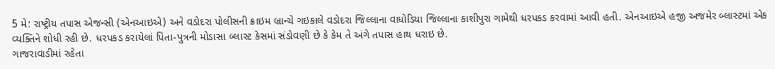5 મે: રાષ્ટ્રીય તપાસ એજન્સી (એનઆઇએ) અને વડોદરા પોલીસની ક્રાઇમ બ્રાન્ચે ગઇકાલે વડોદરા જિલ્લાના વાધોડિયા જિલ્લાના કાશીપુરા ગામેથી ધરપકડ કરવામાં આવી હતી. એનઆઇએ હજી અજમેર બ્લાસ્ટમાં એક વ્યક્તિને શોધી રહી છે. ધરપકડ કરાયેલાં પિતા-પુત્રની મોડાસા બ્લાસ્ટ કેસમાં સંડોવણી છે કે કેમ તે અંગે તપાસ હાથ ધરાઇ છે.
ગાજરાવાડીમાં રહેતા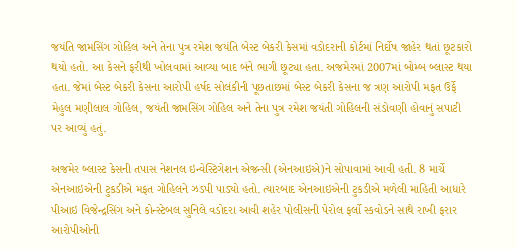જયંતિ જામસિંગ ગોહિલ અને તેના પુત્ર રમેશ જયંતિ બેસ્ટ બેકરી કેસમાં વડોદરાની કોર્ટમાં નિર્દોષ જાહેર થતાં છૂટકારો થયો હતો. આ કેસને ફરીથી ખોલવામાં આવ્યા બાદ બંને ભાગી છૂટ્યા હતા. અજમેરમાં 2007માં બોમ્બ બ્લાસ્ટ થયા હતા. જેમાં બેસ્ટ બેકરી કેસના આરોપી હર્ષદ સોલંકીની પૂછતાછમાં બેસ્ટ બેકરી કેસના જ ત્રણ આરોપી મફત ઉર્ફે મેહુલ મણીલાલ ગોહિલ, જયંતી જામસિંગ ગોહિલ અને તેના પુત્ર રમેશ જયંતી ગોહિલની સંડોવણી હોવાનું સપાટી પર આવ્યું હતું.

અજમેર બ્લાસ્ટ કેસની તપાસ નેશનલ ઇન્વેસ્ટિગેશન એજન્સી (એનઆઇએ)ને સોપાવામાં આવી હતી. 8 માર્ચે એનઆઇએની ટુકડીએ મફત ગોહિલને ઝડપી પાડ્યો હતો. ત્યારબાદ એનઆઇએની ટુકડીએ મળેલી માહિતી આધારે પીઆઇ વિજેન્દ્રસિંગ અને કોન્સ્ટેબલ સુનિલે વડોદરા આવી શહેર પોલીસની પેરોલ ફર્લો સ્કવોડને સાથે રાખી ફરાર આરોપીઓની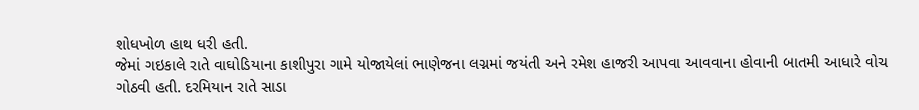શોધખોળ હાથ ધરી હતી.
જેમાં ગઇકાલે રાતે વાઘોડિયાના કાશીપુરા ગામે યોજાયેલાં ભાણેજના લગ્નમાં જયંતી અને રમેશ હાજરી આપવા આવવાના હોવાની બાતમી આધારે વોચ ગોઠવી હતી. દરમિયાન રાતે સાડા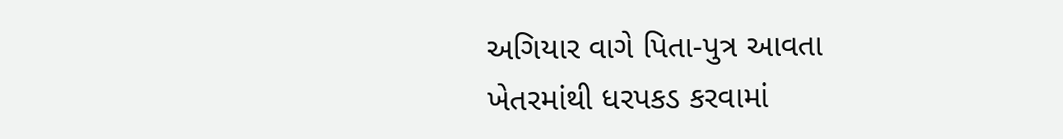અગિયાર વાગે પિતા-પુત્ર આવતા ખેતરમાંથી ધરપકડ કરવામાં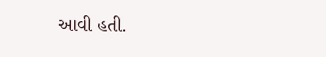આવી હતી.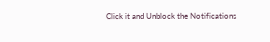Click it and Unblock the Notifications